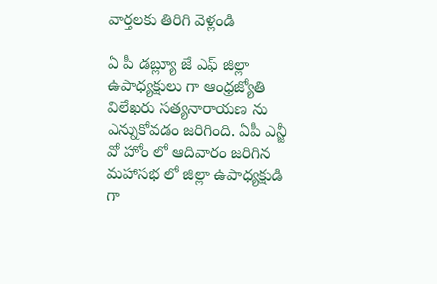వార్తలకు తిరిగి వెళ్లండి

ఏ పీ డబ్ల్యూ జే ఎఫ్ జిల్లా ఉపాధ్యక్షులు గా ఆంధ్రజ్యోతి విలేఖరు సత్యనారాయణ ను ఎన్నుకోవడం జరిగింది. ఏపీ ఎన్జీ వో హోం లో ఆదివారం జరిగిన మహాసభ లో జిల్లా ఉపాధ్యక్షుడి గా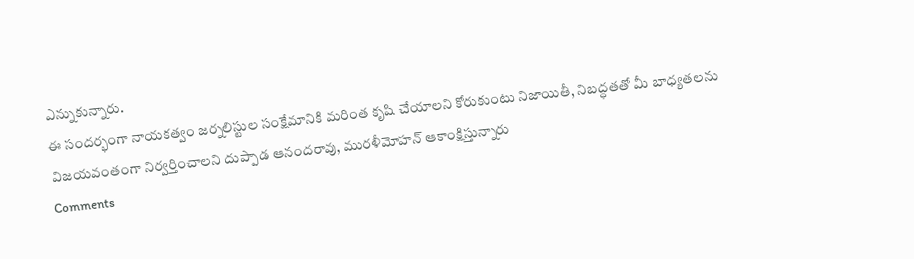ఎన్నుకున్నారు.
ఈ సందర్భంగా నాయకత్వం జర్నలిస్టుల సంక్షేమానికి మరింత కృషి చేయాలని కోరుకుంటు నిజాయితీ, నిబద్ధతతో మీ బాధ్యతలను విజయవంతంగా నిర్వర్తించాలని దుప్పాడ ఆనందరావు, మురళీమోహన్ ఆకాంక్షిస్తున్నారు
Comments